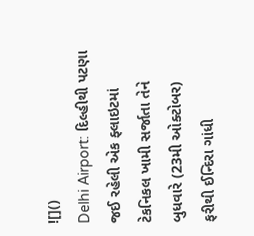![]()
Delhi Airport: દિલ્હીથી પટણા જઈ રહેલી એક ફ્લાઇટમાં ટેકનિકલ ખામી સર્જાતા તેને બુધવારે (23મી ઓક્ટોબર) ફરીથી ઈન્દિરા ગાંધી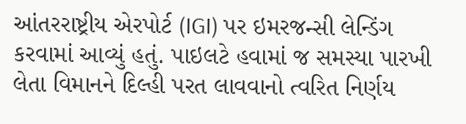આંતરરાષ્ટ્રીય એરપોર્ટ (IGI) પર ઇમરજન્સી લેન્ડિંગ કરવામાં આવ્યું હતું. પાઇલટે હવામાં જ સમસ્યા પારખી લેતા વિમાનને દિલ્હી પરત લાવવાનો ત્વરિત નિર્ણય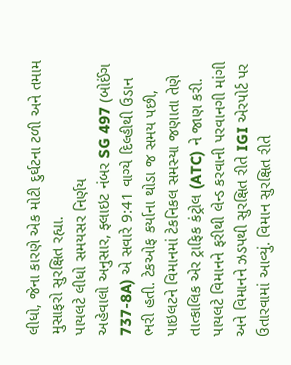લીધો, જેના કારણે એક મોટી દુર્ઘટના ટળી અને તમામ મુસાફરો સુરક્ષિત રહ્યા.
પાયલટે લીધો સમયસર નિર્ણય
અહેવાલો અનુસાર, ફ્લાઇટ નંબર SG 497 (બોઈંગ 737-8A) એ સવારે 9:41 વાગ્યે દિલ્હીથી ઉડાન ભરી હતી. ટેકઓફ કર્યાના થોડા જ સમય પછી, પાઇલટને વિમાનમાં ટેકનિકલ સમસ્યા જણાતા તેણે તાત્કાલિક એર ટ્રાફિક કંટ્રોલ (ATC) ને જાણ કરી. પાયલટે વિમાનને ફરીથી લેન્ડ કરવાની પરવાનગી માંગી અને વિમાનને ઝડપથી સુરક્ષિત રીતે IGI એરપોર્ટ પર ઉતારવામાં આવ્યું. વિમાન સુરક્ષિત રીતે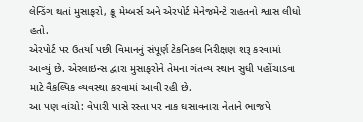લેન્ડિંગ થતાં મુસાફરો, ક્રૂ મેમ્બર્સ અને એરપોર્ટ મેનેજમેન્ટે રાહતનો શ્વાસ લીધો હતો.
એરપોર્ટ પર ઉતર્યા પછી વિમાનનું સંપૂર્ણ ટેકનિકલ નિરીક્ષણ શરૂ કરવામાં આવ્યું છે. એરલાઇન્સ દ્વારા મુસાફરોને તેમના ગંતવ્ય સ્થાન સુધી પહોંચાડવા માટે વૈકલ્પિક વ્યવસ્થા કરવામાં આવી રહી છે.
આ પણ વાંચો: વેપારી પાસે રસ્તા પર નાક ઘસાવનારા નેતાને ભાજપે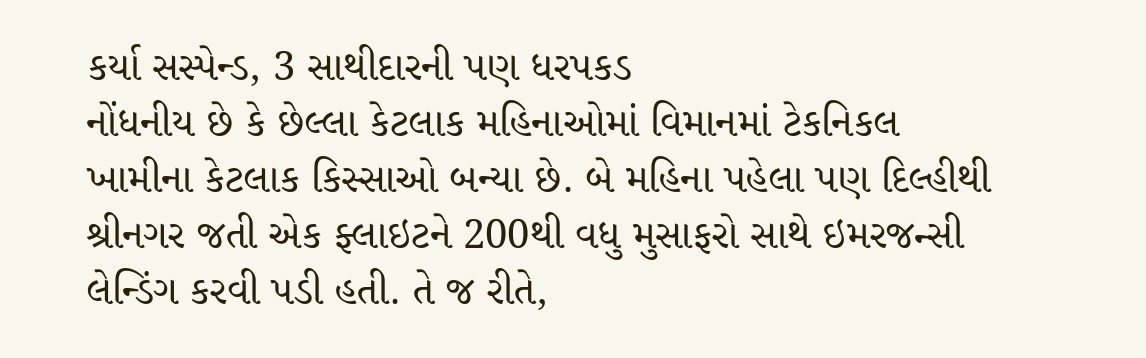કર્યા સસ્પેન્ડ, 3 સાથીદારની પણ ધરપકડ
નોંધનીય છે કે છેલ્લા કેટલાક મહિનાઓમાં વિમાનમાં ટેકનિકલ ખામીના કેટલાક કિસ્સાઓ બન્યા છે. બે મહિના પહેલા પણ દિલ્હીથી શ્રીનગર જતી એક ફ્લાઇટને 200થી વધુ મુસાફરો સાથે ઇમરજન્સી લેન્ડિંગ કરવી પડી હતી. તે જ રીતે,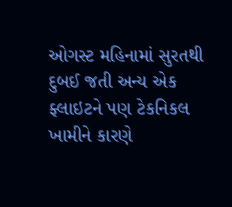ઓગસ્ટ મહિનામાં સુરતથી દુબઈ જતી અન્ય એક ફ્લાઇટને પણ ટેકનિકલ ખામીને કારણે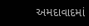અમદાવાદમાં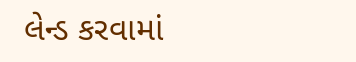લેન્ડ કરવામાં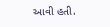આવી હતી.